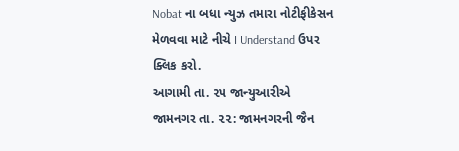Nobat ના બધા ન્યુઝ તમારા નોટીફીકેસન મેળવવા માટે નીચે I Understand ઉપર ક્લિક કરો.
આગામી તા. ૨૫ જાન્યુઆરીએ
જામનગર તા. ૨૨: જામનગરની જૈન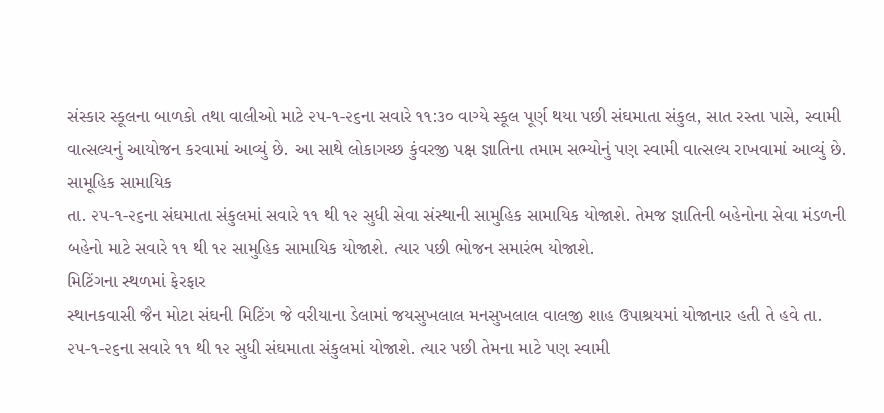સંસ્કાર સ્કૂલના બાળકો તથા વાલીઓ માટે ૨૫-૧-૨૬ના સવારે ૧૧:૩૦ વાગ્યે સ્કૂલ પૂર્ણ થયા પછી સંઘમાતા સંકુલ, સાત રસ્તા પાસે, સ્વામી વાત્સલ્યનું આયોજન કરવામાં આવ્યું છે. આ સાથે લોકાગચ્છ કુંવરજી પક્ષ જ્ઞાતિના તમામ સભ્યોનું પણ સ્વામી વાત્સલ્ય રાખવામાં આવ્યું છે.
સામૂહિક સામાયિક
તા. ૨૫-૧-૨૬ના સંઘમાતા સંકુલમાં સવારે ૧૧ થી ૧૨ સુધી સેવા સંસ્થાની સામુહિક સામાયિક યોજાશે. તેમજ જ્ઞાતિની બહેનોના સેવા મંડળની બહેનો માટે સવારે ૧૧ થી ૧૨ સામુહિક સામાયિક યોજાશે. ત્યાર પછી ભોજન સમારંભ યોજાશે.
મિટિંગના સ્થળમાં ફેરફાર
સ્થાનકવાસી જૈન મોટા સંઘની મિટિંગ જે વરીયાના ડેલામાં જયસુખલાલ મનસુખલાલ વાલજી શાહ ઉપાશ્રયમાં યોજાનાર હતી તે હવે તા. ૨૫-૧-૨૬ના સવારે ૧૧ થી ૧૨ સુધી સંઘમાતા સંકુલમાં યોજાશે. ત્યાર પછી તેમના માટે પણ સ્વામી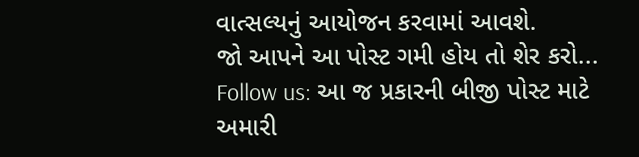વાત્સલ્યનું આયોજન કરવામાં આવશે.
જો આપને આ પોસ્ટ ગમી હોય તો શેર કરો...
Follow us: આ જ પ્રકારની બીજી પોસ્ટ માટે અમારી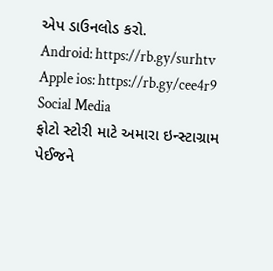એપ ડાઉનલોડ કરો.
Android: https://rb.gy/surhtv
Apple ios: https://rb.gy/cee4r9
Social Media
ફોટો સ્ટોરી માટે અમારા ઇન્સ્ટાગ્રામ પેઈજને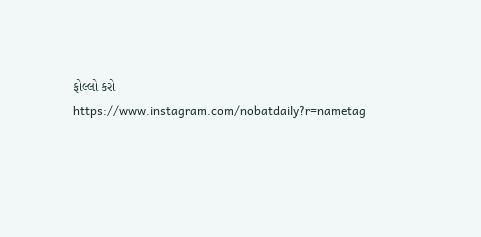ફોલ્લો કરો
https://www.instagram.com/nobatdaily?r=nametag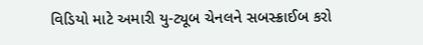વિડિયો માટે અમારી યુ-ટ્યૂબ ચેનલને સબસ્ક્રાઈબ કરો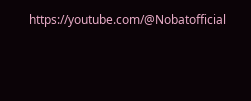https://youtube.com/@Nobatofficial